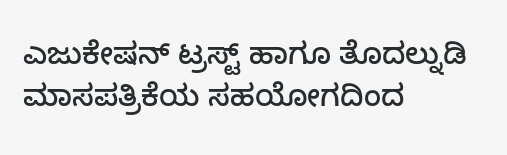ಎಜುಕೇಷನ್ ಟ್ರಸ್ಟ್ ಹಾಗೂ ತೊದಲ್ನುಡಿ ಮಾಸಪತ್ರಿಕೆಯ ಸಹಯೋಗದಿಂದ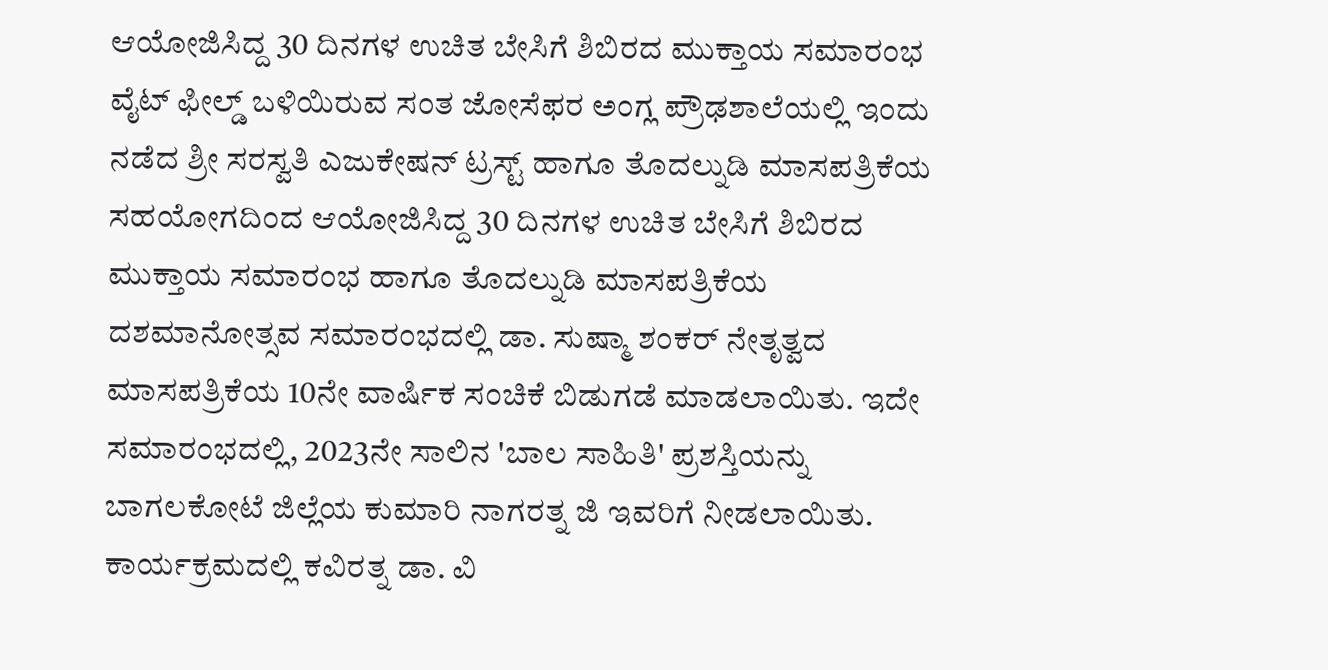ಆಯೋಜಿಸಿದ್ದ 30 ದಿನಗಳ ಉಚಿತ ಬೇಸಿಗೆ ಶಿಬಿರದ ಮುಕ್ತಾಯ ಸಮಾರಂಭ
ವೈಟ್ ಫೀಲ್ಡ್ ಬಳಿಯಿರುವ ಸಂತ ಜೋಸೆಫರ ಅಂಗ್ಲ ಪ್ರೌಢಶಾಲೆಯಲ್ಲಿ ಇಂದು ನಡೆದ ಶ್ರೀ ಸರಸ್ವತಿ ಎಜುಕೇಷನ್ ಟ್ರಸ್ಟ್ ಹಾಗೂ ತೊದಲ್ನುಡಿ ಮಾಸಪತ್ರಿಕೆಯ ಸಹಯೋಗದಿಂದ ಆಯೋಜಿಸಿದ್ದ 30 ದಿನಗಳ ಉಚಿತ ಬೇಸಿಗೆ ಶಿಬಿರದ ಮುಕ್ತಾಯ ಸಮಾರಂಭ ಹಾಗೂ ತೊದಲ್ನುಡಿ ಮಾಸಪತ್ರಿಕೆಯ ದಶಮಾನೋತ್ಸವ ಸಮಾರಂಭದಲ್ಲಿ ಡಾ. ಸುಷ್ಮಾ ಶಂಕರ್ ನೇತೃತ್ವದ ಮಾಸಪತ್ರಿಕೆಯ 10ನೇ ವಾರ್ಷಿಕ ಸಂಚಿಕೆ ಬಿಡುಗಡೆ ಮಾಡಲಾಯಿತು. ಇದೇ ಸಮಾರಂಭದಲ್ಲಿ, 2023ನೇ ಸಾಲಿನ 'ಬಾಲ ಸಾಹಿತಿ' ಪ್ರಶಸ್ತಿಯನ್ನು ಬಾಗಲಕೋಟೆ ಜಿಲ್ಲೆಯ ಕುಮಾರಿ ನಾಗರತ್ನ ಜಿ ಇವರಿಗೆ ನೀಡಲಾಯಿತು. ಕಾರ್ಯಕ್ರಮದಲ್ಲಿ ಕವಿರತ್ನ ಡಾ. ವಿ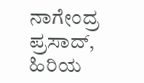ನಾಗೇಂದ್ರ ಪ್ರಸಾದ್, ಹಿರಿಯ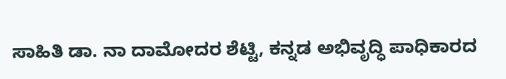ಸಾಹಿತಿ ಡಾ. ನಾ ದಾಮೋದರ ಶೆಟ್ಟಿ, ಕನ್ನಡ ಅಭಿವೃದ್ಧಿ ಪಾಧಿಕಾರದ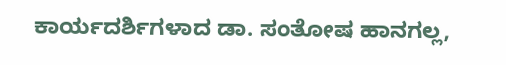ಕಾರ್ಯದರ್ಶಿಗಳಾದ ಡಾ. ಸಂತೋಷ ಹಾನಗಲ್ಲ,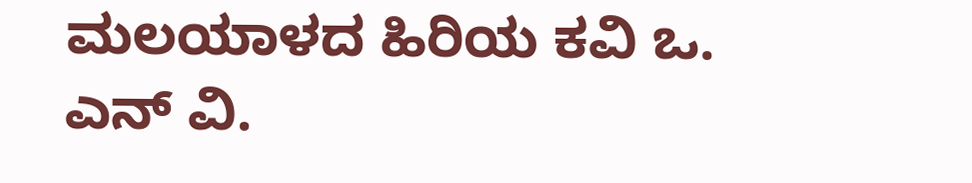ಮಲಯಾಳದ ಹಿರಿಯ ಕವಿ ಒ. ಎನ್ ವಿ.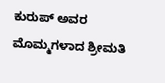ಕುರುಪ್ ಅವರ ಮೊಮ್ಮಗಳಾದ ಶ್ರೀಮತಿ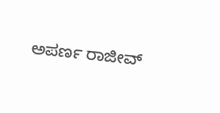ಅಪರ್ಣ ರಾಜೀವ್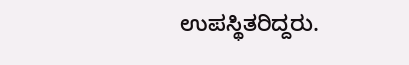ಉಪಸ್ಥಿತರಿದ್ದರು.